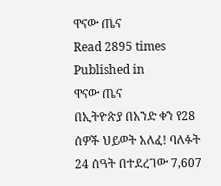ዋናው ጤና
Read 2895 times
Published in
ዋናው ጤና
በኢትዮጵያ በአንድ ቀን የ28 ሰዎች ህይወት አለፈ! ባለፉት 24 ሰዓት በተደረገው 7,607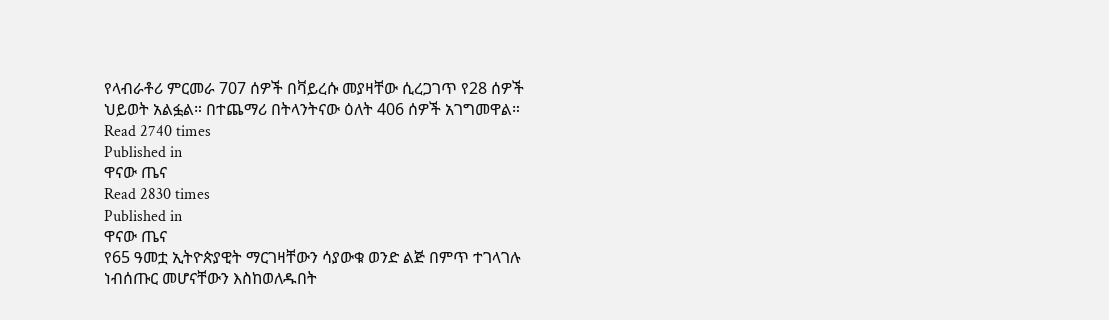የላብራቶሪ ምርመራ 707 ሰዎች በቫይረሱ መያዛቸው ሲረጋገጥ የ28 ሰዎች ህይወት አልፏል። በተጨማሪ በትላንትናው ዕለት 406 ሰዎች አገግመዋል።
Read 2740 times
Published in
ዋናው ጤና
Read 2830 times
Published in
ዋናው ጤና
የ65 ዓመቷ ኢትዮጵያዊት ማርገዛቸውን ሳያውቁ ወንድ ልጅ በምጥ ተገላገሉ ነብሰጡር መሆናቸውን እስከወለዱበት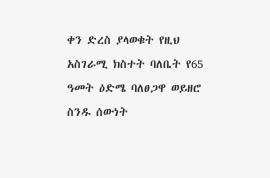ቀን ድረስ ያላወቁት የዚህ አስገራሚ ክስተት ባለቤት የ65 ዓመት ዕድሜ ባለፀጋዋ ወይዘሮ ስንዱ ሰውነት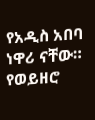የአዲስ አበባ ነዋሪ ናቸው። የወይዘሮ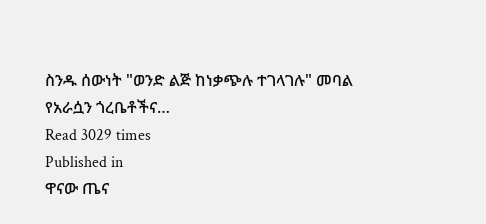ስንዱ ሰውነት "ወንድ ልጅ ከነቃጭሉ ተገላገሉ" መባል የአራሷን ጎረቤቶችና…
Read 3029 times
Published in
ዋናው ጤና